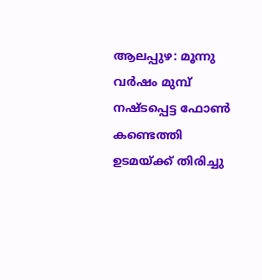ആലപ്പുഴ: മൂന്നു വർഷം മുമ്പ് നഷ്ടപ്പെട്ട ഫോൺ കണ്ടെത്തി ഉടമയ്ക്ക് തിരിച്ചു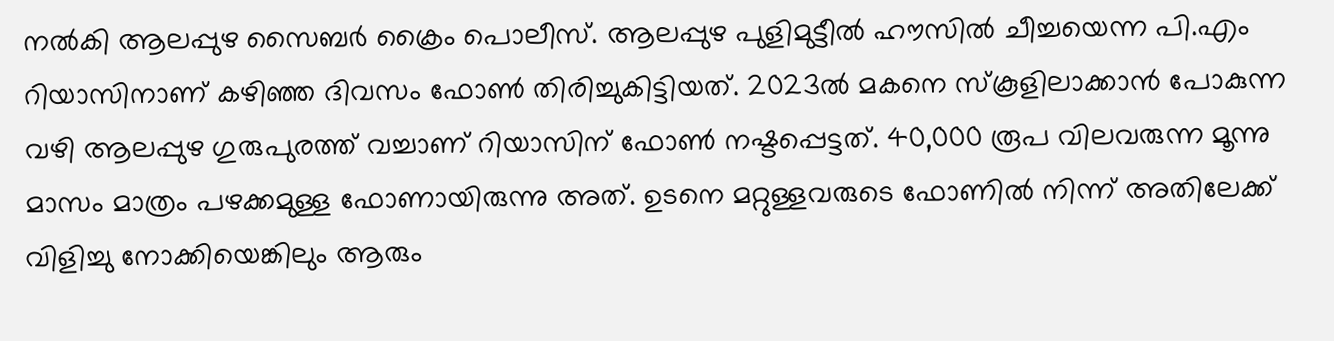നൽകി ആലപ്പുഴ സൈബർ ക്രൈം പൊലീസ്. ആലപ്പുഴ പുളിമുട്ടീൽ ഹൗസിൽ ചീച്ചയെന്ന പി.എം റിയാസിനാണ് കഴിഞ്ഞ ദിവസം ഫോൺ തിരിച്ചുകിട്ടിയത്. 2023ൽ മകനെ സ്കൂളിലാക്കാൻ പോകുന്ന വഴി ആലപ്പുഴ ഗുരുപുരത്ത് വച്ചാണ് റിയാസിന് ഫോൺ നഷ്ടപ്പെട്ടത്. 40,000 രൂപ വിലവരുന്ന മൂന്നു മാസം മാത്രം പഴക്കമുള്ള ഫോണായിരുന്നു അത്. ഉടനെ മറ്റുള്ളവരുടെ ഫോണിൽ നിന്ന് അതിലേക്ക് വിളിച്ചു നോക്കിയെങ്കിലും ആരും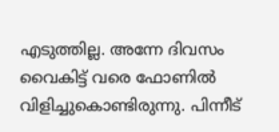എടുത്തില്ല. അന്നേ ദിവസം വൈകിട്ട് വരെ ഫോണിൽ വിളിച്ചുകൊണ്ടിരുന്നു. പിന്നീട്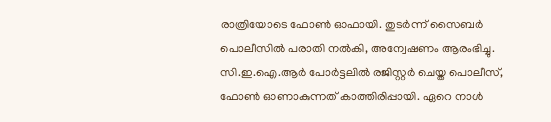രാത്രിയോടെ ഫോൺ ഓഫായി. തുടർന്ന് സൈബർ പൊലീസിൽ പരാതി നൽകി, അന്വേഷണം ആരംഭിച്ചു. സി.ഇ.ഐ.ആർ പോർട്ടലിൽ രജിസ്റ്റർ ചെയ്ത പൊലീസ്, ഫോൺ ഓണാകുന്നത് കാത്തിരിപ്പായി. ഏറെ നാൾ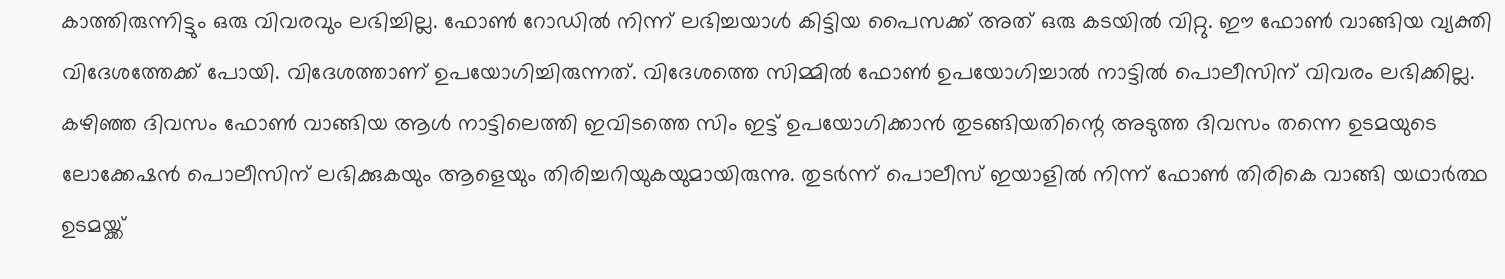കാത്തിരുന്നിട്ടും ഒരു വിവരവും ലഭിച്ചില്ല. ഫോൺ റോഡിൽ നിന്ന് ലഭിച്ചയാൾ കിട്ടിയ പൈസക്ക് അത് ഒരു കടയിൽ വിറ്റു. ഈ ഫോൺ വാങ്ങിയ വ്യക്തി വിദേശത്തേക്ക് പോയി. വിദേശത്താണ് ഉപയോഗിച്ചിരുന്നത്. വിദേശത്തെ സിമ്മിൽ ഫോൺ ഉപയോഗിച്ചാൽ നാട്ടിൽ പൊലീസിന് വിവരം ലഭിക്കില്ല. കഴിഞ്ഞ ദിവസം ഫോൺ വാങ്ങിയ ആൾ നാട്ടിലെത്തി ഇവിടത്തെ സിം ഇട്ട് ഉപയോഗിക്കാൻ തുടങ്ങിയതിന്റെ അടുത്ത ദിവസം തന്നെ ഉടമയുടെ ലോക്കേഷൻ പൊലീസിന് ലഭിക്കുകയും ആളെയും തിരിച്ചറിയുകയുമായിരുന്നു. തുടർന്ന് പൊലീസ് ഇയാളിൽ നിന്ന് ഫോൺ തിരികെ വാങ്ങി യഥാർത്ഥ ഉടമയ്ക്ക്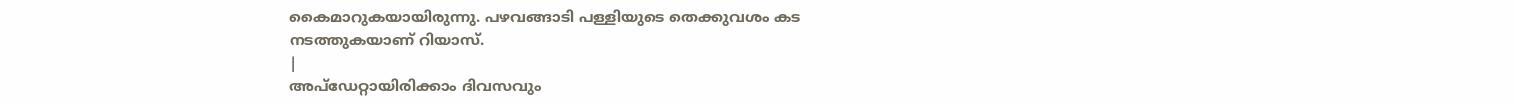കൈമാറുകയായിരുന്നു. പഴവങ്ങാടി പള്ളിയുടെ തെക്കുവശം കട നടത്തുകയാണ് റിയാസ്.
|
അപ്ഡേറ്റായിരിക്കാം ദിവസവും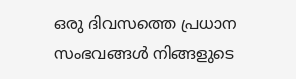ഒരു ദിവസത്തെ പ്രധാന സംഭവങ്ങൾ നിങ്ങളുടെ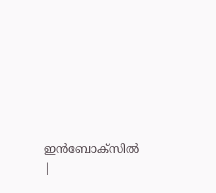ഇൻബോക്സിൽ |